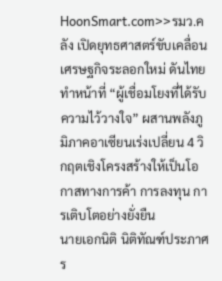HoonSmart.com>>รมว.คลัง เปิดยุทธศาสตร์ขับเคลื่อนเศรษฐกิจระลอกใหม่ ดันไทยทำหน้าที่ “ผู้เชื่อมโยงที่ได้รับความไว้วางใจ” ผสานพลังภูมิภาคอาเซียนเร่งเปลี่ยน 4 วิกฤตเชิงโครงสร้างให้เป็นโอกาสทางการค้า การลงทุน การเติบโตอย่างยั่งยืน
นายเอกนิติ นิติทัณฑ์ประภาศ ร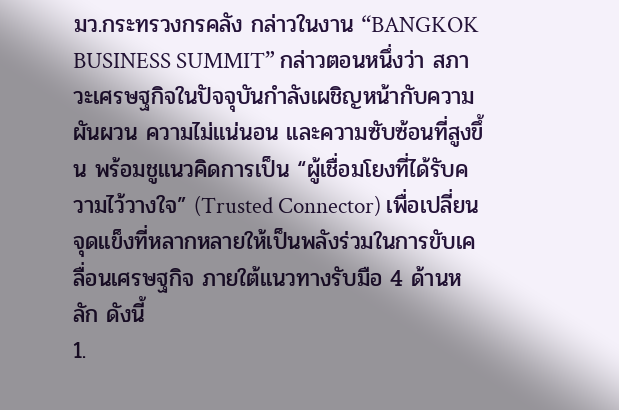มว.กระทรวงกรคลัง กล่าวในงาน “BANGKOK BUSINESS SUMMIT” กล่าวตอนหนึ่งว่า สภาวะเศรษฐกิจในปัจจุบันกำลังเผชิญหน้ากับความผันผวน ความไม่แน่นอน และความซับซ้อนที่สูงขึ้น พร้อมชูแนวคิดการเป็น “ผู้เชื่อมโยงที่ได้รับความไว้วางใจ” (Trusted Connector) เพื่อเปลี่ยนจุดแข็งที่หลากหลายให้เป็นพลังร่วมในการขับเคลื่อนเศรษฐกิจ ภายใต้แนวทางรับมือ 4 ด้านหลัก ดังนี้
1.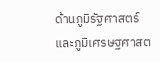ด้านภูมิรัฐศาสตร์และภูมิเศรษฐศาสต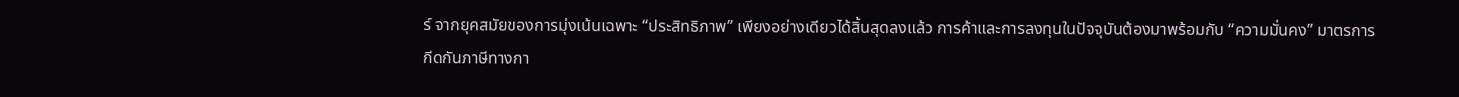ร์ จากยุคสมัยของการมุ่งเน้นเฉพาะ “ประสิทธิภาพ” เพียงอย่างเดียวได้สิ้นสุดลงแล้ว การค้าและการลงทุนในปัจจุบันต้องมาพร้อมกับ “ความมั่นคง” มาตรการกีดกันภาษีทางกา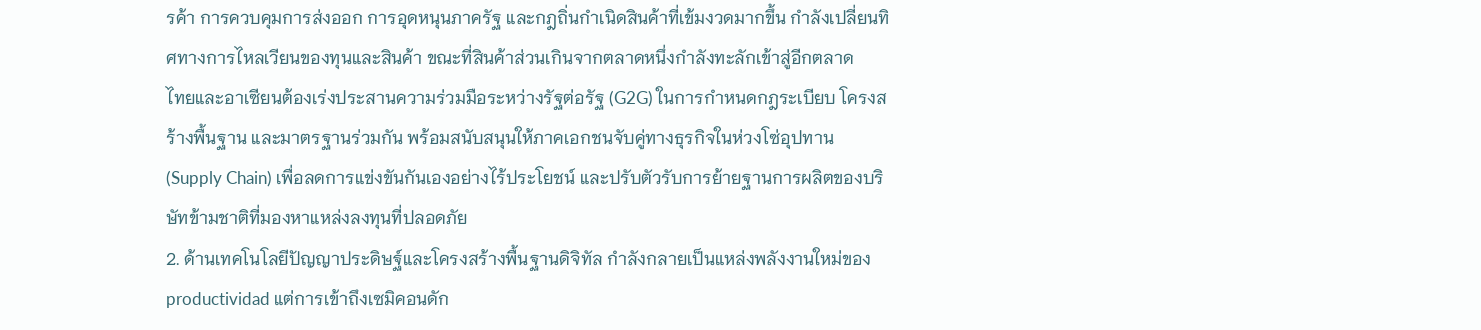รค้า การควบคุมการส่งออก การอุดหนุนภาครัฐ และกฎถิ่นกำเนิดสินค้าที่เข้มงวดมากขึ้น กำลังเปลี่ยนทิศทางการไหลเวียนของทุนและสินค้า ขณะที่สินค้าส่วนเกินจากตลาดหนึ่งกำลังทะลักเข้าสู่อีกตลาด
ไทยและอาเซียนต้องเร่งประสานความร่วมมือระหว่างรัฐต่อรัฐ (G2G) ในการกำหนดกฎระเบียบ โครงสร้างพื้นฐาน และมาตรฐานร่วมกัน พร้อมสนับสนุนให้ภาคเอกชนจับคู่ทางธุรกิจในห่วงโซ่อุปทาน (Supply Chain) เพื่อลดการแข่งขันกันเองอย่างไร้ประโยชน์ และปรับตัวรับการย้ายฐานการผลิตของบริษัทข้ามชาติที่มองหาแหล่งลงทุนที่ปลอดภัย
2. ด้านเทคโนโลยีปัญญาประดิษฐ์และโครงสร้างพื้นฐานดิจิทัล กำลังกลายเป็นแหล่งพลังงานใหม่ของ productividad แต่การเข้าถึงเซมิคอนดัก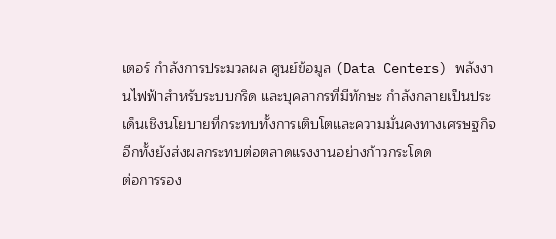เตอร์ กำลังการประมวลผล ศูนย์ข้อมูล (Data Centers) พลังงานไฟฟ้าสำหรับระบบกริด และบุคลากรที่มีทักษะ กำลังกลายเป็นประเด็นเชิงนโยบายที่กระทบทั้งการเติบโตและความมั่นคงทางเศรษฐกิจ อีกทั้งยังส่งผลกระทบต่อตลาดแรงงานอย่างก้าวกระโดด
ต่อการรอง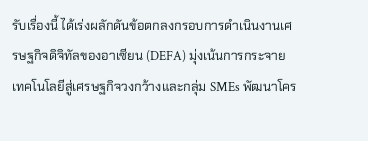รับเรื่องนี้ ได้เร่งผลักดันข้อตกลงกรอบการดำเนินงานเศรษฐกิจดิจิทัลของอาเซียน (DEFA) มุ่งเน้นการกระจายเทคโนโลยีสู่เศรษฐกิจวงกว้างและกลุ่ม SMEs พัฒนาโคร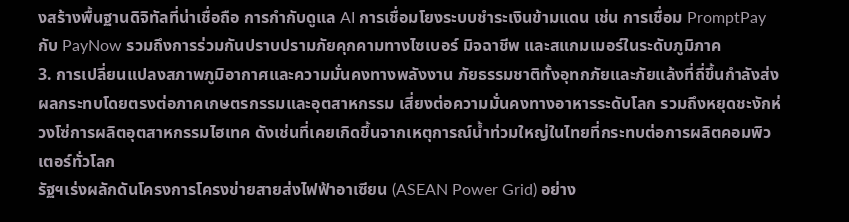งสร้างพื้นฐานดิจิทัลที่น่าเชื่อถือ การกำกับดูแล AI การเชื่อมโยงระบบชำระเงินข้ามแดน เช่น การเชื่อม PromptPay กับ PayNow รวมถึงการร่วมกันปราบปรามภัยคุกคามทางไซเบอร์ มิจฉาชีพ และสแกมเมอร์ในระดับภูมิภาค
3. การเปลี่ยนแปลงสภาพภูมิอากาศและความมั่นคงทางพลังงาน ภัยธรรมชาติทั้งอุทกภัยและภัยแล้งที่ถี่ขึ้นกำลังส่งผลกระทบโดยตรงต่อภาคเกษตรกรรมและอุตสาหกรรม เสี่ยงต่อความมั่นคงทางอาหารระดับโลก รวมถึงหยุดชะงักห่วงโซ่การผลิตอุตสาหกรรมไฮเทค ดังเช่นที่เคยเกิดขึ้นจากเหตุการณ์น้ำท่วมใหญ่ในไทยที่กระทบต่อการผลิตคอมพิวเตอร์ทั่วโลก
รัฐฯเร่งผลักดันโครงการโครงข่ายสายส่งไฟฟ้าอาเซียน (ASEAN Power Grid) อย่าง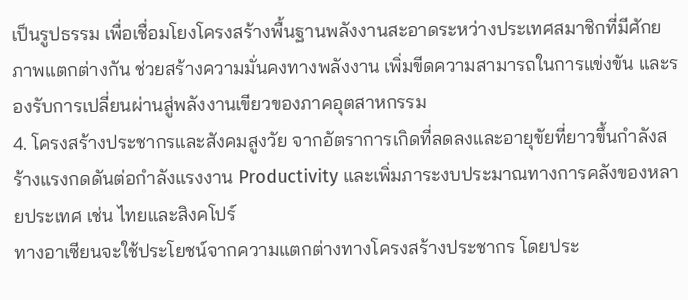เป็นรูปธรรม เพื่อเชื่อมโยงโครงสร้างพื้นฐานพลังงานสะอาดระหว่างประเทศสมาชิกที่มีศักยภาพแตกต่างกัน ช่วยสร้างความมั่นคงทางพลังงาน เพิ่มขีดความสามารถในการแข่งขัน และรองรับการเปลี่ยนผ่านสู่พลังงานเขียวของภาคอุตสาหกรรม
4. โครงสร้างประชากรและสังคมสูงวัย จากอัตราการเกิดที่ลดลงและอายุขัยที่ยาวขึ้นกำลังสร้างแรงกดดันต่อกำลังแรงงาน Productivity และเพิ่มภาระงบประมาณทางการคลังของหลายประเทศ เช่น ไทยและสิงคโปร์
ทางอาเซียนจะใช้ประโยชน์จากความแตกต่างทางโครงสร้างประชากร โดยประ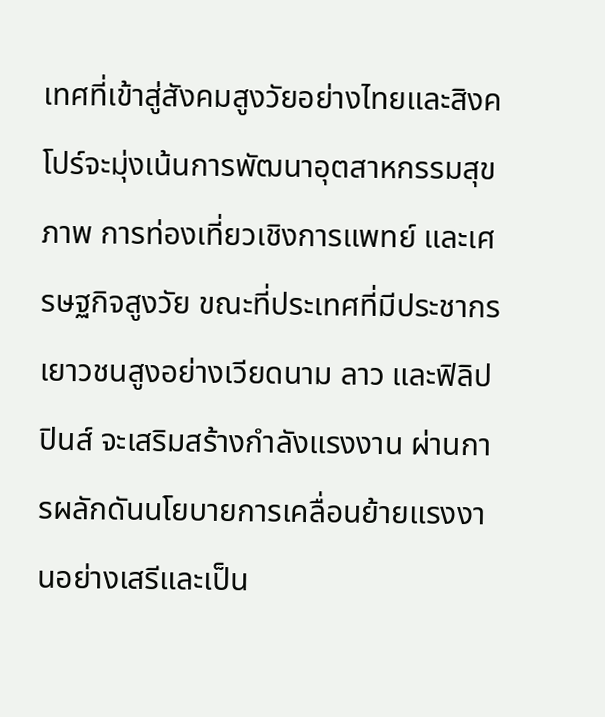เทศที่เข้าสู่สังคมสูงวัยอย่างไทยและสิงคโปร์จะมุ่งเน้นการพัฒนาอุตสาหกรรมสุขภาพ การท่องเที่ยวเชิงการแพทย์ และเศรษฐกิจสูงวัย ขณะที่ประเทศที่มีประชากรเยาวชนสูงอย่างเวียดนาม ลาว และฟิลิปปินส์ จะเสริมสร้างกำลังแรงงาน ผ่านการผลักดันนโยบายการเคลื่อนย้ายแรงงานอย่างเสรีและเป็น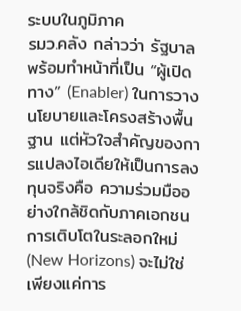ระบบในภูมิภาค
รมว.คลัง กล่าวว่า รัฐบาลพร้อมทำหน้าที่เป็น “ผู้เปิดทาง” (Enabler) ในการวางนโยบายและโครงสร้างพื้นฐาน แต่หัวใจสำคัญของการแปลงไอเดียให้เป็นการลงทุนจริงคือ ความร่วมมืออย่างใกล้ชิดกับภาคเอกชน
การเติบโตในระลอกใหม่ (New Horizons) จะไม่ใช่เพียงแค่การ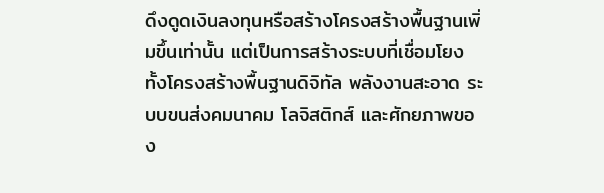ดึงดูดเงินลงทุนหรือสร้างโครงสร้างพื้นฐานเพิ่มขึ้นเท่านั้น แต่เป็นการสร้างระบบที่เชื่อมโยงทั้งโครงสร้างพื้นฐานดิจิทัล พลังงานสะอาด ระบบขนส่งคมนาคม โลจิสติกส์ และศักยภาพของ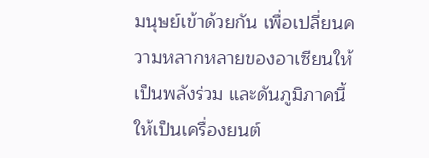มนุษย์เข้าด้วยกัน เพื่อเปลี่ยนความหลากหลายของอาเซียนให้เป็นพลังร่วม และดันภูมิภาคนี้ให้เป็นเครื่องยนต์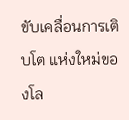ขับเคลื่อนการเติบโต แห่งใหม่ของโล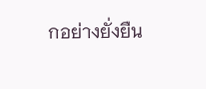กอย่างยั่งยืน